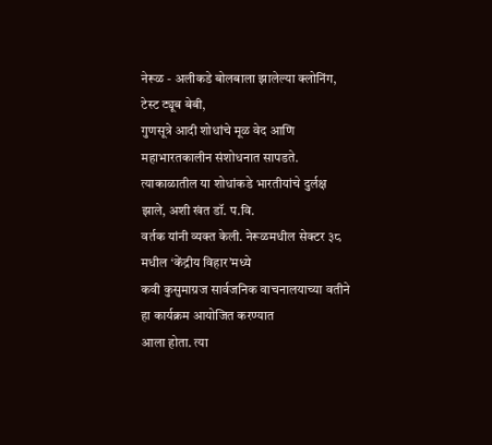नेरूळ - अलीकडे बोलबाला झालेल्या क्लोनिंग, टेस्ट ट्यूब बेबी,
गुणसूत्रे आदी शोधांचे मूळ वेद आणि महाभारतकालीन संशोधनात सापडते.
त्याकाळातील या शोधांकडे भारतीयांचे दुर्लक्ष झाले, अशी खंत डॉ. प.वि.
वर्तक यांनी व्यक्त केली. नेरूळमधील सेक्टर ३८ मधील ‘केंद्रीय विहार’मध्ये
कवी कुसुमाग्रज सार्वजनिक वाचनालयाच्या वतीने हा कार्यक्रम आयोजित करण्यात
आला होता. त्या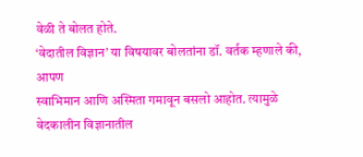वेळी ते बोलत होते.
‘वेदातील विज्ञान’ या विषयावर बोलतांना डॉ. वर्तक म्हणाले की, आपण
स्वाभिमान आणि अस्मिता गमावून बसलो आहोत. त्यामुळे वेदकालीन विज्ञानातील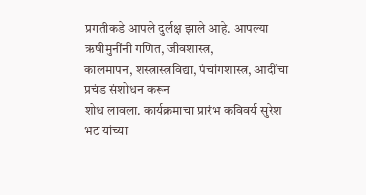प्रगतीकडे आपले दुर्लक्ष झाले आहे. आपल्या ऋषीमुनींनी गणित, जीवशास्त्र,
कालमापन, शस्त्रास्त्रविद्या, पंचांगशास्त्र, आदींचा प्रचंड संशोधन करून
शोध लावला. कार्यक्रमाचा प्रारंभ कविवर्य सुरेश भट यांच्या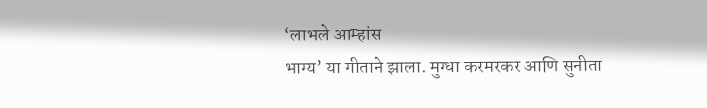‘लाभले आम्हांस
भाग्य’ या गीताने झाला. मुग्धा करमरकर आणि सुनीता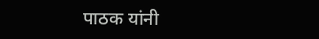पाठक यांनी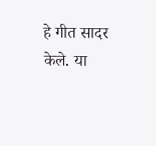हे गीत सादर
केले. या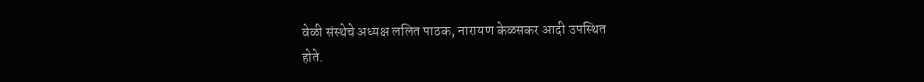वेळी संस्थेचे अध्यक्ष ललित पाठक, नारायण केळसकर आदी उपस्थित
होते.